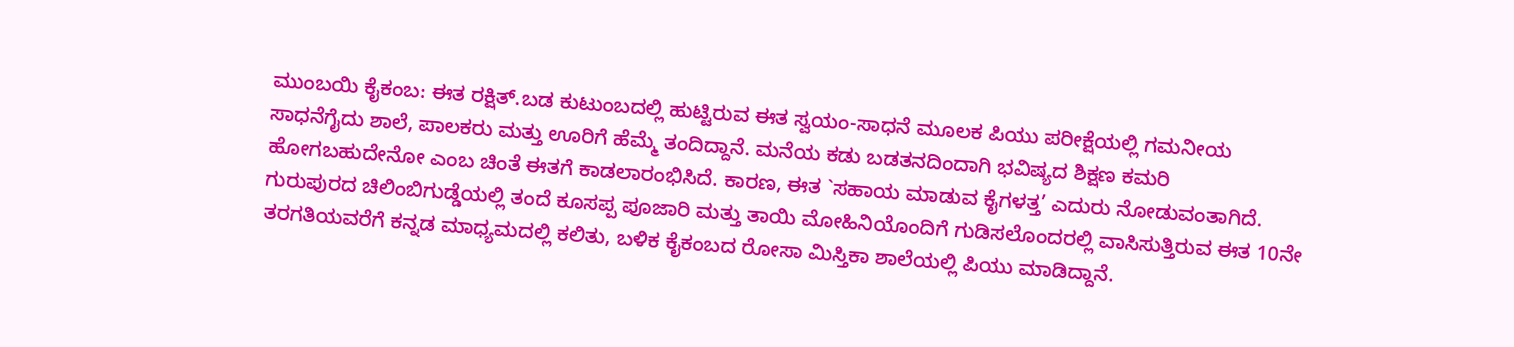ಮುಂಬಯಿ ಕೈಕಂಬ: ಈತ ರಕ್ಷಿತ್.ಬಡ ಕುಟುಂಬದಲ್ಲಿ ಹುಟ್ಟಿರುವ ಈತ ಸ್ವಯಂ-ಸಾಧನೆ ಮೂಲಕ ಪಿಯು ಪರೀಕ್ಷೆಯಲ್ಲಿ ಗಮನೀಯ ಸಾಧನೆಗೈದು ಶಾಲೆ, ಪಾಲಕರು ಮತ್ತು ಊರಿಗೆ ಹೆಮ್ಮೆ ತಂದಿದ್ದಾನೆ. ಮನೆಯ ಕಡು ಬಡತನದಿಂದಾಗಿ ಭವಿಷ್ಯದ ಶಿಕ್ಷಣ ಕಮರಿ ಹೋಗಬಹುದೇನೋ ಎಂಬ ಚಿಂತೆ ಈತಗೆ ಕಾಡಲಾರಂಭಿಸಿದೆ. ಕಾರಣ, ಈತ `ಸಹಾಯ ಮಾಡುವ ಕೈಗಳತ್ತ’ ಎದುರು ನೋಡುವಂತಾಗಿದೆ.
ಗುರುಪುರದ ಚಿಲಿಂಬಿಗುಡ್ಡೆಯಲ್ಲಿ ತಂದೆ ಕೂಸಪ್ಪ ಪೂಜಾರಿ ಮತ್ತು ತಾಯಿ ಮೋಹಿನಿಯೊಂದಿಗೆ ಗುಡಿಸಲೊಂದರಲ್ಲಿ ವಾಸಿಸುತ್ತಿರುವ ಈತ 10ನೇ ತರಗತಿಯವರೆಗೆ ಕನ್ನಡ ಮಾಧ್ಯಮದಲ್ಲಿ ಕಲಿತು, ಬಳಿಕ ಕೈಕಂಬದ ರೋಸಾ ಮಿಸ್ತಿಕಾ ಶಾಲೆಯಲ್ಲಿ ಪಿಯು ಮಾಡಿದ್ದಾನೆ.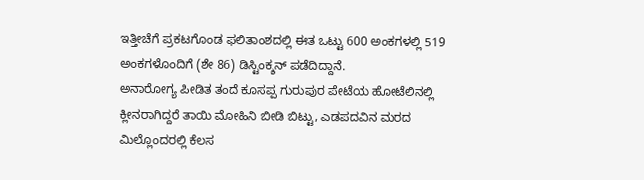ಇತ್ತೀಚೆಗೆ ಪ್ರಕಟಗೊಂಡ ಫಲಿತಾಂಶದಲ್ಲಿ ಈತ ಒಟ್ಟು 600 ಅಂಕಗಳಲ್ಲಿ 519 ಅಂಕಗಳೊಂದಿಗೆ (ಶೇ 86) ಡಿಸ್ಟಿಂಕ್ಶನ್ ಪಡೆದಿದ್ದಾನೆ.
ಅನಾರೋಗ್ಯ ಪೀಡಿತ ತಂದೆ ಕೂಸಪ್ಪ ಗುರುಪುರ ಪೇಟೆಯ ಹೋಟೆಲಿನಲ್ಲಿ ಕ್ಲೀನರಾಗಿದ್ದರೆ ತಾಯಿ ಮೋಹಿನಿ ಬೀಡಿ ಬಿಟ್ಟು, ಎಡಪದವಿನ ಮರದ ಮಿಲ್ಲೊಂದರಲ್ಲಿ ಕೆಲಸ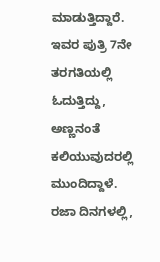ಮಾಡುತ್ತಿದ್ದಾರೆ. ಇವರ ಪುತ್ರಿ 7ನೇ ತರಗತಿಯಲ್ಲಿ ಓದುತ್ತಿದ್ದು, ಅಣ್ಣನಂತೆ ಕಲಿಯುವುದರಲ್ಲಿ ಮುಂದಿದ್ದಾಳೆ. ರಜಾ ದಿನಗಳಲ್ಲಿ,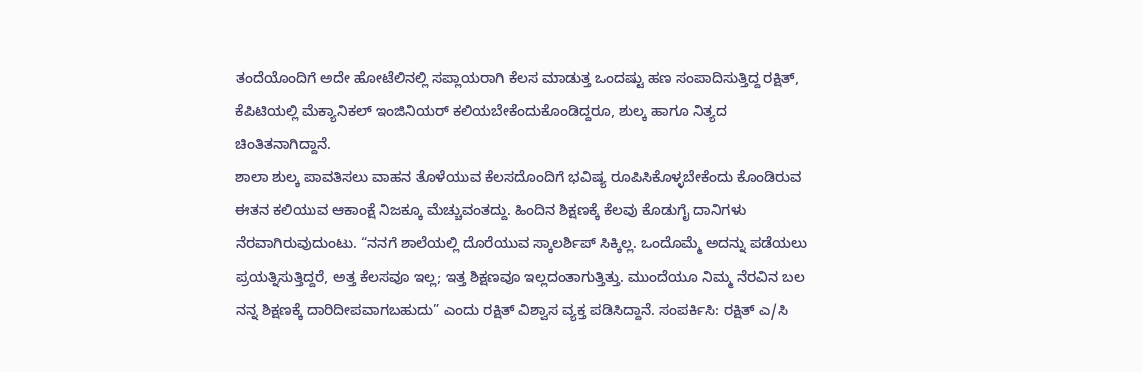ತಂದೆಯೊಂದಿಗೆ ಅದೇ ಹೋಟೆಲಿನಲ್ಲಿ ಸಪ್ಲಾಯರಾಗಿ ಕೆಲಸ ಮಾಡುತ್ತ ಒಂದಷ್ಟು ಹಣ ಸಂಪಾದಿಸುತ್ತಿದ್ದ ರಕ್ಷಿತ್, ಕೆಪಿಟಿಯಲ್ಲಿ ಮೆಕ್ಯಾನಿಕಲ್ ಇಂಜಿನಿಯರ್ ಕಲಿಯಬೇಕೆಂದುಕೊಂಡಿದ್ದರೂ, ಶುಲ್ಕ ಹಾಗೂ ನಿತ್ಯದ ಚಿಂತಿತನಾಗಿದ್ದಾನೆ.
ಶಾಲಾ ಶುಲ್ಕ ಪಾವತಿಸಲು ವಾಹನ ತೊಳೆಯುವ ಕೆಲಸದೊಂದಿಗೆ ಭವಿಷ್ಯ ರೂಪಿಸಿಕೊಳ್ಳಬೇಕೆಂದು ಕೊಂಡಿರುವ ಈತನ ಕಲಿಯುವ ಆಕಾಂಕ್ಷೆ ನಿಜಕ್ಕೂ ಮೆಚ್ಚುವಂತದ್ದು. ಹಿಂದಿನ ಶಿಕ್ಷಣಕ್ಕೆ ಕೆಲವು ಕೊಡುಗೈ ದಾನಿಗಳು ನೆರವಾಗಿರುವುದುಂಟು. “ನನಗೆ ಶಾಲೆಯಲ್ಲಿ ದೊರೆಯುವ ಸ್ಕಾಲರ್ಶಿಪ್ ಸಿಕ್ಕಿಲ್ಲ. ಒಂದೊಮ್ಮೆ ಅದನ್ನು ಪಡೆಯಲು ಪ್ರಯತ್ನಿಸುತ್ತಿದ್ದರೆ, ಅತ್ತ ಕೆಲಸವೂ ಇಲ್ಲ; ಇತ್ತ ಶಿಕ್ಷಣವೂ ಇಲ್ಲದಂತಾಗುತ್ತಿತ್ತು. ಮುಂದೆಯೂ ನಿಮ್ಮ ನೆರವಿನ ಬಲ ನನ್ನ ಶಿಕ್ಷಣಕ್ಕೆ ದಾರಿದೀಪವಾಗಬಹುದು” ಎಂದು ರಕ್ಷಿತ್ ವಿಶ್ವಾಸ ವ್ಯಕ್ತ ಪಡಿಸಿದ್ದಾನೆ. ಸಂಪರ್ಕಿಸಿ: ರಕ್ಷಿತ್ ಎ/ಸಿ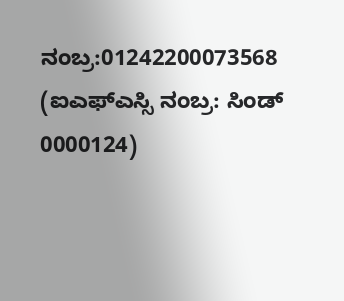ನಂಬ್ರ:01242200073568 (ಐಎಫ್ಎಸ್ಸಿ ನಂಬ್ರ: ಸಿಂಡ್ 0000124)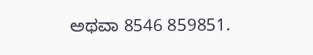ಅಥವಾ 8546 859851.